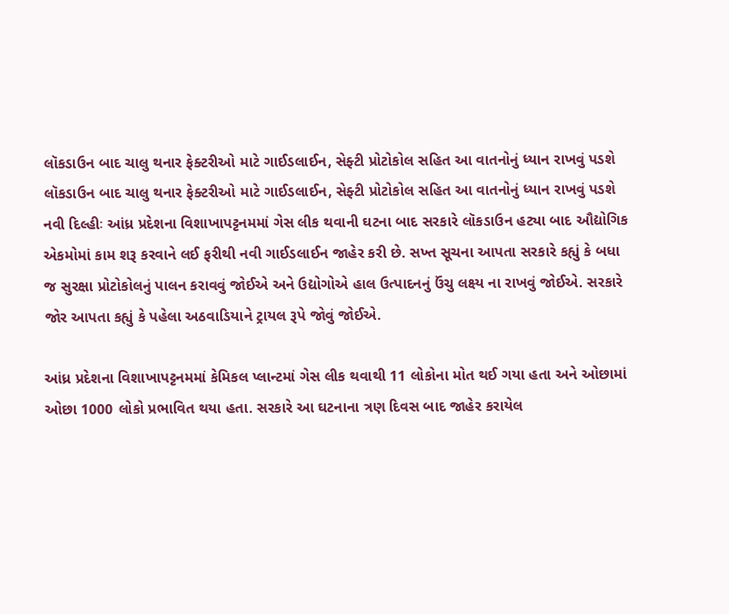લૉકડાઉન બાદ ચાલુ થનાર ફેક્ટરીઓ માટે ગાઈડલાઈન, સેફ્ટી પ્રોટોકોલ સહિત આ વાતનોનું ધ્યાન રાખવું પડશે
લૉકડાઉન બાદ ચાલુ થનાર ફેક્ટરીઓ માટે ગાઈડલાઈન, સેફ્ટી પ્રોટોકોલ સહિત આ વાતનોનું ધ્યાન રાખવું પડશે
નવી દિલ્હીઃ આંધ્ર પ્રદેશના વિશાખાપટ્ટનમમાં ગેસ લીક થવાની ઘટના બાદ સરકારે લૉકડાઉન હટ્યા બાદ ઔદ્યોગિક એકમોમાં કામ શરૂ કરવાને લઈ ફરીથી નવી ગાઈડલાઈન જાહેર કરી છે. સખ્ત સૂચના આપતા સરકારે કહ્યું કે બધા જ સુરક્ષા પ્રોટોકોલનું પાલન કરાવવું જોઈએ અને ઉદ્યોગોએ હાલ ઉત્પાદનનું ઉંચુ લક્ષ્ય ના રાખવું જોઈએ. સરકારે જોર આપતા કહ્યું કે પહેલા અઠવાડિયાને ટ્રાયલ રૂપે જોવું જોઈએ.

આંધ્ર પ્રદેશના વિશાખાપટ્ટનમમાં કેમિકલ પ્લાન્ટમાં ગેસ લીક થવાથી 11 લોકોના મોત થઈ ગયા હતા અને ઓછામાં ઓછા 1000 લોકો પ્રભાવિત થયા હતા. સરકારે આ ઘટનાના ત્રણ દિવસ બાદ જાહેર કરાયેલ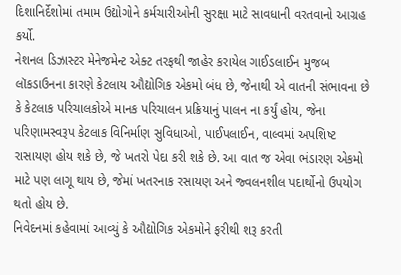દિશાનિર્દેશોમાં તમામ ઉદ્યોગોને કર્મચારીઓની સુરક્ષા માટે સાવધાની વરતવાનો આગ્રહ કર્યો.
નેશનલ ડિઝાસ્ટર મેનેજમેન્ટ એક્ટ તરફથી જાહેર કરાયેલ ગાઈડલાઈન મુજબ લૉકડાઉનના કારણે કેટલાય ઔદ્યોગિક એકમો બંધ છે, જેનાથી એ વાતની સંભાવના છે કે કેટલાક પરિચાલકોએ માનક પરિચાલન પ્રક્રિયાનું પાલન ના કર્યું હોય, જેના પરિણામસ્વરૂપ કેટલાક વિનિર્માણ સુવિધાઓ, પાઈપલાઈન, વાલ્વમાં અપશિષ્ટ રાસાયણ હોય શકે છે, જે ખતરો પેદા કરી શકે છે. આ વાત જ એવા ભંડારણ એકમો માટે પણ લાગૂ થાય છે, જેમાં ખતરનાક રસાયણ અને જ્વલનશીલ પદાર્થોનો ઉપયોગ થતો હોય છે.
નિવેદનમાં કહેવામાં આવ્યું કે ઔદ્યોગિક એકમોને ફરીથી શરૂ કરતી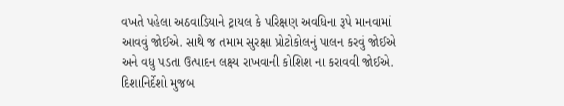વખતે પહેલા અઠવાડિયાને ટ્રાયલ કે પરિક્ષણ અવધિના રૂપે માનવામાં આવવું જોઈએ. સાથે જ તમામ સુરક્ષા પ્રોટોકોલનું પાલન કરવું જોઈએ અને વધુ પડતા ઉત્પાદન લક્ષ્ય રાખવાની કોશિશ ના કરાવવી જોઈએ.
દિશાનિર્દેશો મુજબ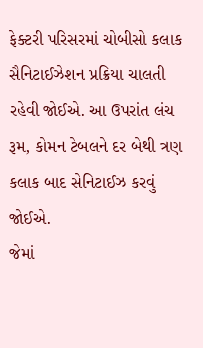ફેક્ટરી પરિસરમાં ચોબીસો કલાક સૈનિટાઈઝેશન પ્રક્રિયા ચાલતી રહેવી જોઈએ. આ ઉપરાંત લંચ રૂમ, કોમન ટેબલને દર બેથી ત્રણ કલાક બાદ સેનિટાઈઝ કરવું જોઈએ.
જેમાં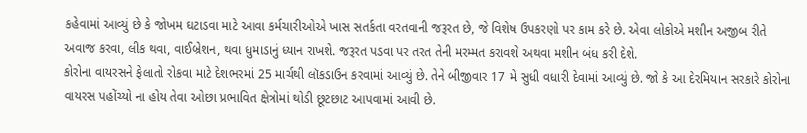કહેવામાં આવ્યું છે કે જોખમ ઘટાડવા માટે આવા કર્મચારીઓએ ખાસ સતર્કતા વરતવાની જરૂરત છે, જે વિશેષ ઉપકરણો પર કામ કરે છે. એવા લોકોએ મશીન અજીબ રીતે અવાજ કરવા, લીક થવા, વાઈબ્રેશન, થવા ધુમાડાનું ધ્યાન રાખશે. જરૂરત પડવા પર તરત તેની મરમ્મત કરાવશે અથવા મશીન બંધ કરી દેશે.
કોરોના વાયરસને ફેલાતો રોકવા માટે દેશભરમાં 25 માર્ચથી લૉકડાઉન કરવામાં આવ્યું છે. તેને બીજીવાર 17 મે સુધી વધારી દેવામાં આવ્યું છે. જો કે આ દેરમિયાન સરકારે કોરોના વાયરસ પહોંચ્યો ના હોય તેવા ઓછા પ્રભાવિત ક્ષેત્રોમાં થોડી છૂટછાટ આપવામાં આવી છે.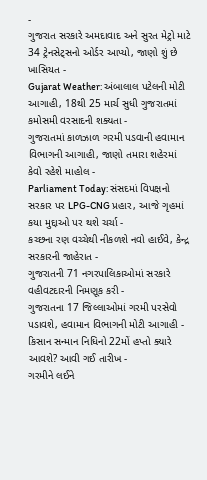-
ગુજરાત સરકારે અમદાવાદ અને સુરત મેટ્રો માટે 34 ટ્રેનસેટ્સનો ઓર્ડર આપ્યો, જાણો શું છે ખાસિયત -
Gujarat Weather: અંબાલાલ પટેલની મોટી આગાહી, 18થી 25 માર્ચ સુધી ગુજરાતમાં કમોસમી વરસાદની શક્યતા -
ગુજરાતમાં કાળઝાળ ગરમી પડવાની હવામાન વિભાગની આગાહી, જાણો તમારા શહેરમાં કેવો રહેશે માહોલ -
Parliament Today: સંસદમાં વિપક્ષનો સરકાર પર LPG-CNG પ્રહાર, આજે ગૃહમાં કયા મુદ્દાઓ પર થશે ચર્ચા -
કચ્છના રણ વચ્ચેથી નીકળશે નવો હાઈવે, કેન્દ્ર સરકારની જાહેરાત -
ગુજરાતની 71 નગરપાલિકાઓમાં સરકારે વહીવટદારની નિમણૂક કરી -
ગુજરાતના 17 જિલ્લાઓમાં ગરમી પરસેવો પડાવશે, હવામાન વિભાગની મોટી આગાહી -
કિસાન સન્માન નિધિનો 22મોં હપ્તો ક્યારે આવશે? આવી ગઈ તારીખ -
ગરમીને લઈને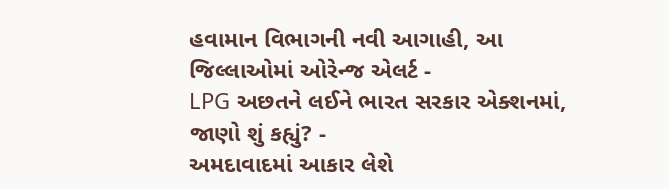હવામાન વિભાગની નવી આગાહી, આ જિલ્લાઓમાં ઓરેન્જ એલર્ટ -
LPG અછતને લઈને ભારત સરકાર એક્શનમાં, જાણો શું કહ્યું? -
અમદાવાદમાં આકાર લેશે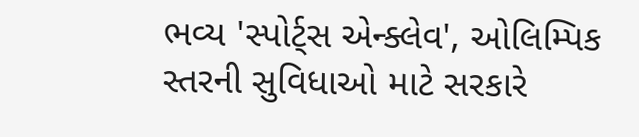ભવ્ય 'સ્પોર્ટ્સ એન્ક્લેવ', ઓલિમ્પિક સ્તરની સુવિધાઓ માટે સરકારે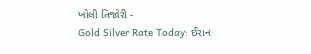ખોલી તિજોરી -
Gold Silver Rate Today: ઈરાન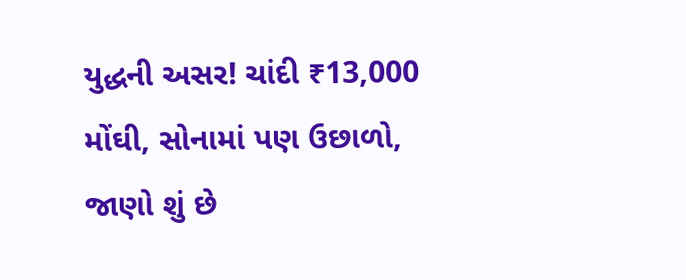યુદ્ધની અસર! ચાંદી ₹13,000 મોંઘી, સોનામાં પણ ઉછાળો, જાણો શું છે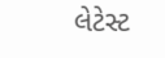લેટેસ્ટ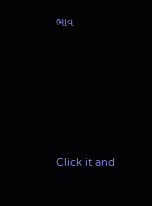ભાવ







Click it and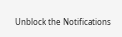Unblock the Notifications